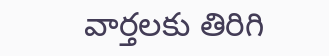వార్తలకు తిరిగి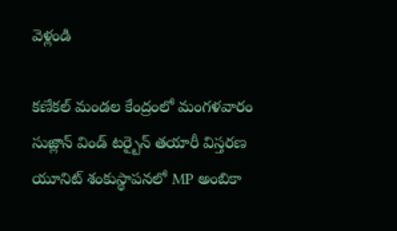వెళ్లండి

కణేకల్ మండల కేంద్రంలో మంగళవారం సుజ్లాన్ విండ్ టర్బైన్ తయారీ విస్తరణ యూనిట్ శంకుస్థాపనలో MP అంబికా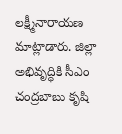లక్ష్మీనారాయణ మాట్లాడారు. జిల్లా అభివృద్ధికి సీఎం చంద్రబాబు కృషి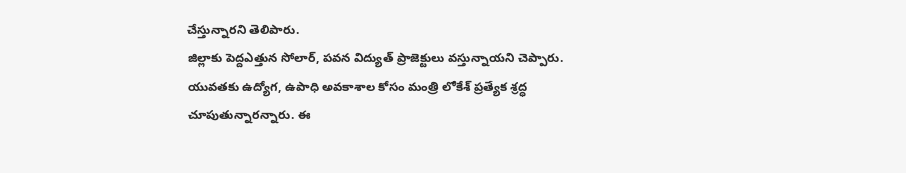చేస్తున్నారని తెలిపారు.
జిల్లాకు పెద్దఎత్తున సోలార్, పవన విద్యుత్ ప్రాజెక్టులు వస్తున్నాయని చెప్పారు. యువతకు ఉద్యోగ, ఉపాధి అవకాశాల కోసం మంత్రి లోకేశ్ ప్రత్యేక శ్రద్ధ చూపుతున్నారన్నారు. ఈ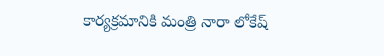కార్యక్రమానికి మంత్రి నారా లోకేష్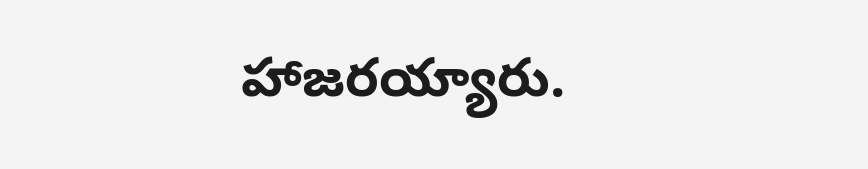హాజరయ్యారు.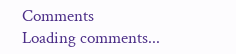Comments
Loading comments...